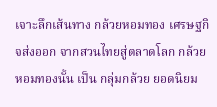เจาะลึกเส้นทาง กล้วยหอมทอง เศรษฐกิจส่งออก จากสวนไทยสู่ตลาดโลก กล้วยหอมทองนั้น เป็น กลุ่มกล้วย ยอดนิยม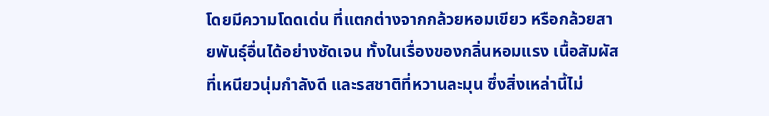โดยมีความโดดเด่น ที่แตกต่างจากกล้วยหอมเขียว หรือกล้วยสายพันธุ์อื่นได้อย่างชัดเจน ทั้งในเรื่องของกลิ่นหอมแรง เนื้อสัมผัสที่เหนียวนุ่มกำลังดี และรสชาติที่หวานละมุน ซึ่งสิ่งเหล่านี้ไม่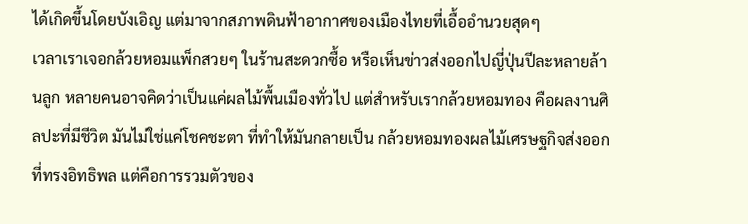ได้เกิดขึ้นโดยบังเอิญ แต่มาจากสภาพดินฟ้าอากาศของเมืองไทยที่เอื้ออำนวยสุดๆ
เวลาเราเจอกล้วยหอมแพ็กสวยๆ ในร้านสะดวกซื้อ หรือเห็นข่าวส่งออกไปญี่ปุ่นปีละหลายล้านลูก หลายคนอาจคิดว่าเป็นแค่ผลไม้พื้นเมืองทั่วไป แต่สำหรับเรากล้วยหอมทอง คือผลงานศิลปะที่มีชีวิต มันไม่ใช่แค่โชคชะตา ที่ทำให้มันกลายเป็น กล้วยหอมทองผลไม้เศรษฐกิจส่งออก ที่ทรงอิทธิพล แต่คือการรวมตัวของ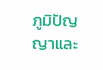ภูมิปัญญาและ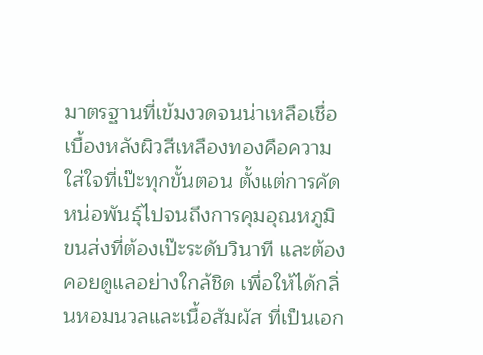มาตรฐานที่เข้มงวดจนน่าเหลือเชื่อ
เบื้องหลังผิวสีเหลืองทองคือความใส่ใจที่เป๊ะทุกขั้นตอน ตั้งแต่การคัดหน่อพันธุ์ไปจนถึงการคุมอุณหภูมิขนส่งที่ต้องเป๊ะระดับวินาที และต้องคอยดูแลอย่างใกล้ชิด เพื่อให้ได้กลิ่นหอมนวลและเนื้อสัมผัส ที่เป็นเอก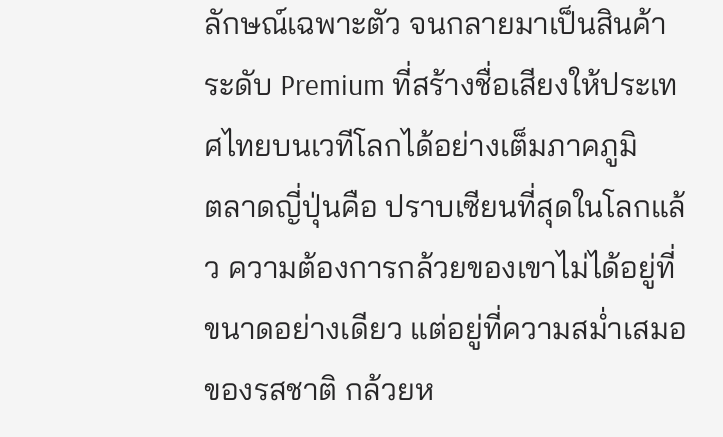ลักษณ์เฉพาะตัว จนกลายมาเป็นสินค้าระดับ Premium ที่สร้างชื่อเสียงให้ประเทศไทยบนเวทีโลกได้อย่างเต็มภาคภูมิ
ตลาดญี่ปุ่นคือ ปราบเซียนที่สุดในโลกแล้ว ความต้องการกล้วยของเขาไม่ได้อยู่ที่ขนาดอย่างเดียว แต่อยู่ที่ความสม่ำเสมอของรสชาติ กล้วยห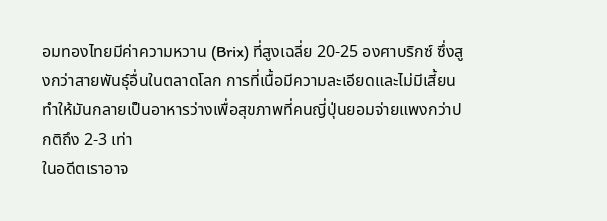อมทองไทยมีค่าความหวาน (Brix) ที่สูงเฉลี่ย 20-25 องศาบริกซ์ ซึ่งสูงกว่าสายพันธุ์อื่นในตลาดโลก การที่เนื้อมีความละเอียดและไม่มีเสี้ยน ทำให้มันกลายเป็นอาหารว่างเพื่อสุขภาพที่คนญี่ปุ่นยอมจ่ายแพงกว่าปกติถึง 2-3 เท่า
ในอดีตเราอาจ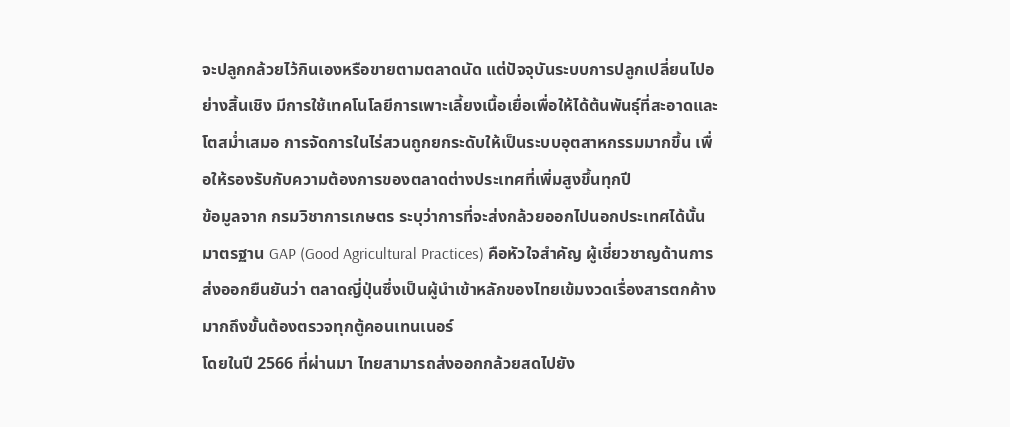จะปลูกกล้วยไว้กินเองหรือขายตามตลาดนัด แต่ปัจจุบันระบบการปลูกเปลี่ยนไปอย่างสิ้นเชิง มีการใช้เทคโนโลยีการเพาะเลี้ยงเนื้อเยื่อเพื่อให้ได้ต้นพันธุ์ที่สะอาดและโตสม่ำเสมอ การจัดการในไร่สวนถูกยกระดับให้เป็นระบบอุตสาหกรรมมากขึ้น เพื่อให้รองรับกับความต้องการของตลาดต่างประเทศที่เพิ่มสูงขึ้นทุกปี
ข้อมูลจาก กรมวิชาการเกษตร ระบุว่าการที่จะส่งกล้วยออกไปนอกประเทศได้นั้น มาตรฐาน GAP (Good Agricultural Practices) คือหัวใจสำคัญ ผู้เชี่ยวชาญด้านการส่งออกยืนยันว่า ตลาดญี่ปุ่นซึ่งเป็นผู้นำเข้าหลักของไทยเข้มงวดเรื่องสารตกค้างมากถึงขั้นต้องตรวจทุกตู้คอนเทนเนอร์
โดยในปี 2566 ที่ผ่านมา ไทยสามารถส่งออกกล้วยสดไปยัง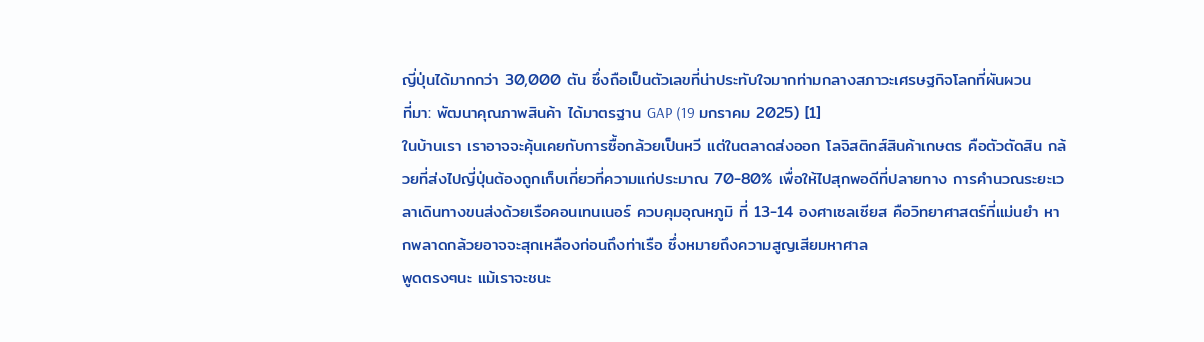ญี่ปุ่นได้มากกว่า 30,000 ตัน ซึ่งถือเป็นตัวเลขที่น่าประทับใจมากท่ามกลางสภาวะเศรษฐกิจโลกที่ผันผวน
ที่มา: พัฒนาคุณภาพสินค้า ได้มาตรฐาน GAP (19 มกราคม 2025) [1]
ในบ้านเรา เราอาจจะคุ้นเคยกับการซื้อกล้วยเป็นหวี แต่ในตลาดส่งออก โลจิสติกส์สินค้าเกษตร คือตัวตัดสิน กล้วยที่ส่งไปญี่ปุ่นต้องถูกเก็บเกี่ยวที่ความแก่ประมาณ 70-80% เพื่อให้ไปสุกพอดีที่ปลายทาง การคำนวณระยะเวลาเดินทางขนส่งด้วยเรือคอนเทนเนอร์ ควบคุมอุณหภูมิ ที่ 13-14 องศาเซลเซียส คือวิทยาศาสตร์ที่แม่นยำ หากพลาดกล้วยอาจจะสุกเหลืองก่อนถึงท่าเรือ ซึ่งหมายถึงความสูญเสียมหาศาล
พูดตรงๆนะ แม้เราจะชนะ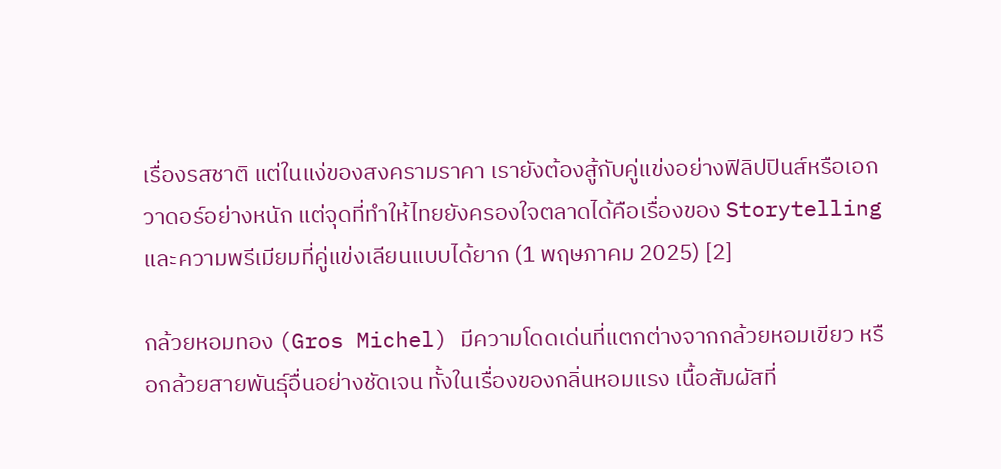เรื่องรสชาติ แต่ในแง่ของสงครามราคา เรายังต้องสู้กับคู่แข่งอย่างฟิลิปปินส์หรือเอกวาดอร์อย่างหนัก แต่จุดที่ทำให้ไทยยังครองใจตลาดได้คือเรื่องของ Storytelling และความพรีเมียมที่คู่แข่งเลียนแบบได้ยาก (1 พฤษภาคม 2025) [2]

กล้วยหอมทอง (Gros Michel) มีความโดดเด่นที่แตกต่างจากกล้วยหอมเขียว หรือกล้วยสายพันธุ์อื่นอย่างชัดเจน ทั้งในเรื่องของกลิ่นหอมแรง เนื้อสัมผัสที่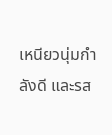เหนียวนุ่มกำลังดี และรส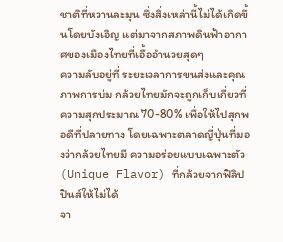ชาติที่หวานละมุน ซึ่งสิ่งเหล่านี้ไม่ได้เกิดขึ้นโดยบังเอิญ แต่มาจากสภาพดินฟ้าอากาศของเมืองไทยที่เอื้ออำนวยสุดๆ
ความลับอยู่ที่ ระยะเวลาการขนส่งและคุณภาพการบ่ม กล้วยไทยมักจะถูกเก็บเกี่ยวที่ความสุกประมาณ 70-80% เพื่อให้ไปสุกพอดีที่ปลายทาง โดยเฉพาะตลาดญี่ปุ่นที่มองว่ากล้วยไทยมี ความอร่อยแบบเฉพาะตัว (Unique Flavor) ที่กล้วยจากฟิลิปปินส์ให้ไม่ได้
จา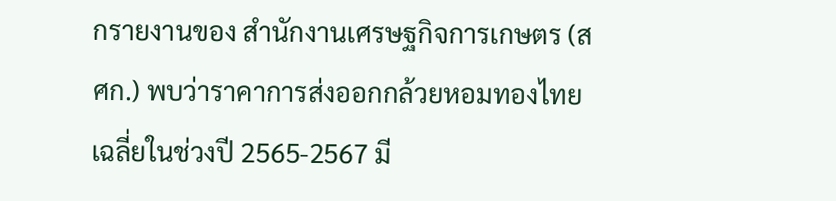กรายงานของ สำนักงานเศรษฐกิจการเกษตร (สศก.) พบว่าราคาการส่งออกกล้วยหอมทองไทยเฉลี่ยในช่วงปี 2565-2567 มี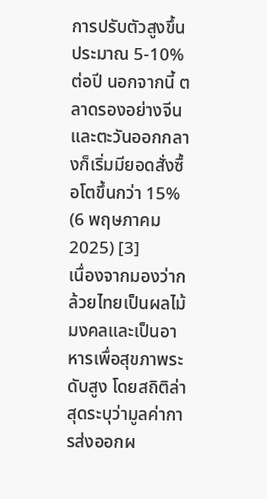การปรับตัวสูงขึ้นประมาณ 5-10% ต่อปี นอกจากนี้ ตลาดรองอย่างจีนและตะวันออกกลางก็เริ่มมียอดสั่งซื้อโตขึ้นกว่า 15% (6 พฤษภาคม 2025) [3]
เนื่องจากมองว่ากล้วยไทยเป็นผลไม้มงคลและเป็นอาหารเพื่อสุขภาพระดับสูง โดยสถิติล่าสุดระบุว่ามูลค่าการส่งออกผ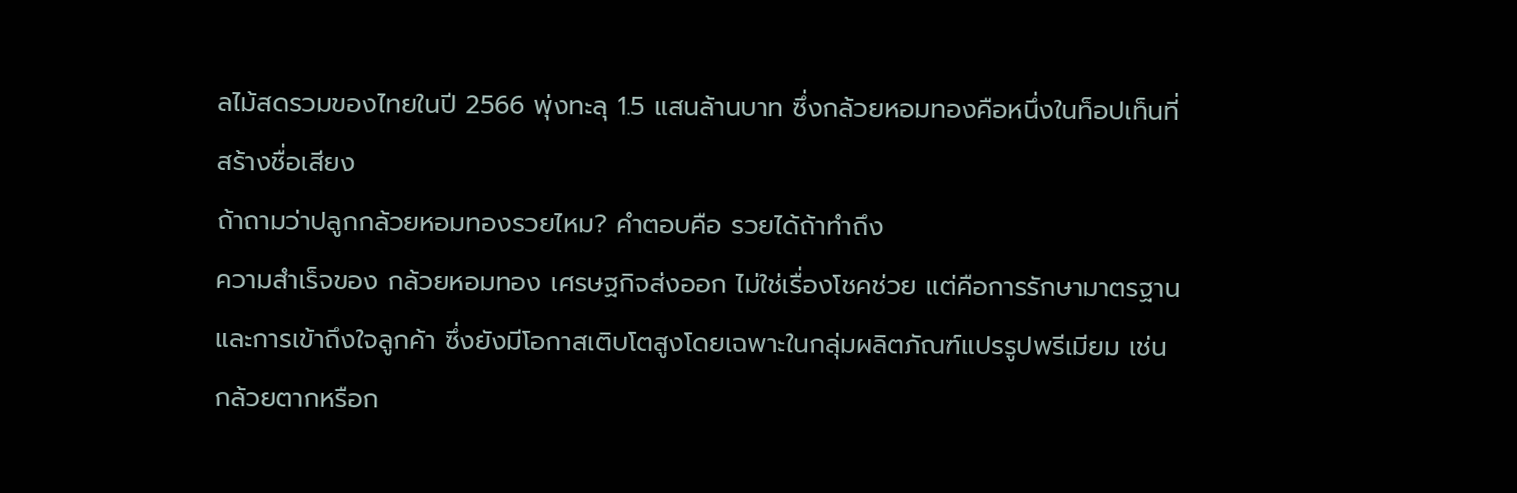ลไม้สดรวมของไทยในปี 2566 พุ่งทะลุ 1.5 แสนล้านบาท ซึ่งกล้วยหอมทองคือหนึ่งในท็อปเท็นที่สร้างชื่อเสียง
ถ้าถามว่าปลูกกล้วยหอมทองรวยไหม? คำตอบคือ รวยได้ถ้าทำถึง
ความสำเร็จของ กล้วยหอมทอง เศรษฐกิจส่งออก ไม่ใช่เรื่องโชคช่วย แต่คือการรักษามาตรฐานและการเข้าถึงใจลูกค้า ซึ่งยังมีโอกาสเติบโตสูงโดยเฉพาะในกลุ่มผลิตภัณฑ์แปรรูปพรีเมียม เช่น กล้วยตากหรือก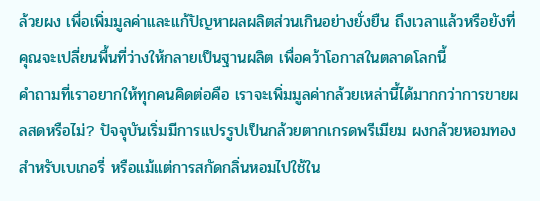ล้วยผง เพื่อเพิ่มมูลค่าและแก้ปัญหาผลผลิตส่วนเกินอย่างยั่งยืน ถึงเวลาแล้วหรือยังที่คุณจะเปลี่ยนพื้นที่ว่างให้กลายเป็นฐานผลิต เพื่อคว้าโอกาสในตลาดโลกนี้
คำถามที่เราอยากให้ทุกคนคิดต่อคือ เราจะเพิ่มมูลค่ากล้วยเหล่านี้ได้มากกว่าการขายผลสดหรือไม่? ปัจจุบันเริ่มมีการแปรรูปเป็นกล้วยตากเกรดพรีเมียม ผงกล้วยหอมทองสำหรับเบเกอรี่ หรือแม้แต่การสกัดกลิ่นหอมไปใช้ใน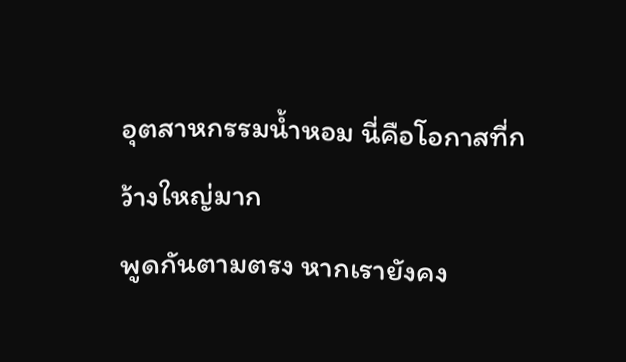อุตสาหกรรมน้ำหอม นี่คือโอกาสที่กว้างใหญ่มาก
พูดกันตามตรง หากเรายังคง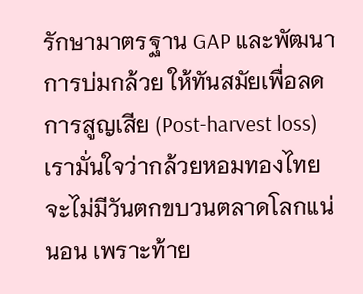รักษามาตรฐาน GAP และพัฒนาการบ่มกล้วย ให้ทันสมัยเพื่อลดการสูญเสีย (Post-harvest loss) เรามั่นใจว่ากล้วยหอมทองไทย จะไม่มีวันตกขบวนตลาดโลกแน่นอน เพราะท้าย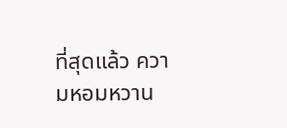ที่สุดแล้ว ความหอมหวาน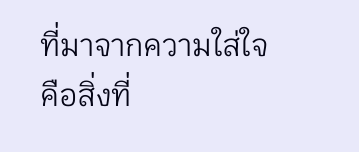ที่มาจากความใส่ใจ คือสิ่งที่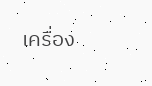เครื่อง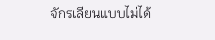จักรเลียนแบบไม่ได้